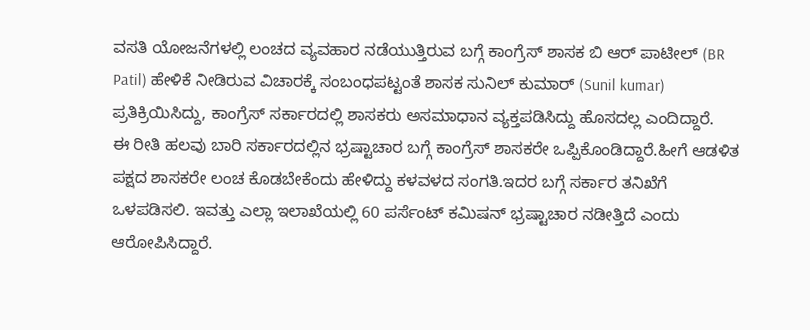ವಸತಿ ಯೋಜನೆಗಳಲ್ಲಿ ಲಂಚದ ವ್ಯವಹಾರ ನಡೆಯುತ್ತಿರುವ ಬಗ್ಗೆ ಕಾಂಗ್ರೆಸ್ ಶಾಸಕ ಬಿ ಆರ್ ಪಾಟೀಲ್ (BR Patil) ಹೇಳಿಕೆ ನೀಡಿರುವ ವಿಚಾರಕ್ಕೆ ಸಂಬಂಧಪಟ್ಟಂತೆ ಶಾಸಕ ಸುನಿಲ್ ಕುಮಾರ್ (Sunil kumar) ಪ್ರತಿಕ್ರಿಯಿಸಿದ್ದು, ಕಾಂಗ್ರೆಸ್ ಸರ್ಕಾರದಲ್ಲಿ ಶಾಸಕರು ಅಸಮಾಧಾನ ವ್ಯಕ್ತಪಡಿಸಿದ್ದು ಹೊಸದಲ್ಲ ಎಂದಿದ್ದಾರೆ.
ಈ ರೀತಿ ಹಲವು ಬಾರಿ ಸರ್ಕಾರದಲ್ಲಿನ ಭ್ರಷ್ಟಾಚಾರ ಬಗ್ಗೆ ಕಾಂಗ್ರೆಸ್ ಶಾಸಕರೇ ಒಪ್ಪಿಕೊಂಡಿದ್ದಾರೆ.ಹೀಗೆ ಆಡಳಿತ ಪಕ್ಷದ ಶಾಸಕರೇ ಲಂಚ ಕೊಡಬೇಕೆಂದು ಹೇಳಿದ್ದು ಕಳವಳದ ಸಂಗತಿ.ಇದರ ಬಗ್ಗೆ ಸರ್ಕಾರ ತನಿಖೆಗೆ ಒಳಪಡಿಸಲಿ. ಇವತ್ತು ಎಲ್ಲಾ ಇಲಾಖೆಯಲ್ಲಿ 60 ಪರ್ಸೆಂಟ್ ಕಮಿಷನ್ ಭ್ರಷ್ಟಾಚಾರ ನಡೀತ್ತಿದೆ ಎಂದು ಆರೋಪಿಸಿದ್ದಾರೆ.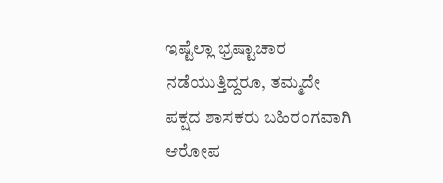ಇಷ್ಟೆಲ್ಲಾ ಭ್ರಷ್ಟಾಚಾರ ನಡೆಯುತ್ತಿದ್ದರೂ, ತಮ್ಮದೇ ಪಕ್ಷದ ಶಾಸಕರು ಬಹಿರಂಗವಾಗಿ ಆರೋಪ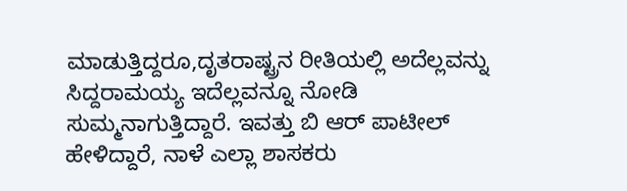ಮಾಡುತ್ತಿದ್ದರೂ,ದೃತರಾಷ್ಟ್ರನ ರೀತಿಯಲ್ಲಿ ಅದೆಲ್ಲವನ್ನು ಸಿದ್ದರಾಮಯ್ಯ ಇದೆಲ್ಲವನ್ನೂ ನೋಡಿ ಸುಮ್ಮನಾಗುತ್ತಿದ್ದಾರೆ. ಇವತ್ತು ಬಿ ಆರ್ ಪಾಟೀಲ್ ಹೇಳಿದ್ದಾರೆ, ನಾಳೆ ಎಲ್ಲಾ ಶಾಸಕರು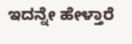ಇದನ್ನೇ ಹೇಳ್ತಾರೆ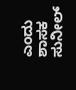ಎಂದು ಶಾಸಕ ಸುನೀಲ್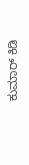ಕುಮಾರ್ ಕಿಡಿ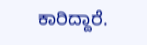ಕಾರಿದ್ದಾರೆ.